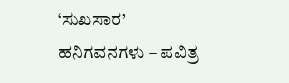‘ಸುಖಸಾರ’ ಹನಿಗವನಗಳು – ಪವಿತ್ರ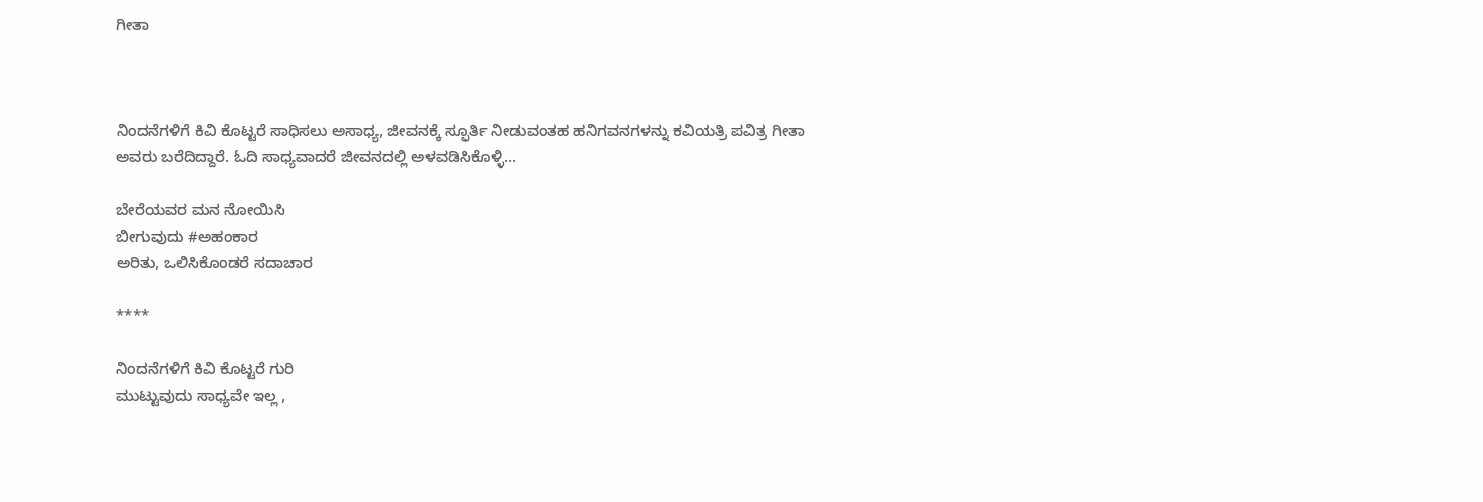ಗೀತಾ



ನಿಂದನೆಗಳಿಗೆ ಕಿವಿ ಕೊಟ್ಟರೆ ಸಾಧಿಸಲು ಅಸಾಧ್ಯ, ಜೀವನಕ್ಕೆ ಸ್ಫೂರ್ತಿ ನೀಡುವಂತಹ ಹನಿಗವನಗಳನ್ನು ಕವಿಯತ್ರಿ ಪವಿತ್ರ ಗೀತಾ ಅವರು ಬರೆದಿದ್ದಾರೆ. ಓದಿ ಸಾಧ್ಯವಾದರೆ ಜೀವನದಲ್ಲಿ ಅಳವಡಿಸಿಕೊಳ್ಳಿ…

ಬೇರೆಯವರ ಮನ ನೋಯಿಸಿ
ಬೀಗುವುದು #ಅಹಂಕಾರ
ಅರಿತು, ಒಲಿಸಿಕೊಂಡರೆ ಸದಾಚಾರ

****

ನಿಂದನೆಗಳಿಗೆ ಕಿವಿ ಕೊಟ್ಟರೆ ಗುರಿ
ಮುಟ್ಟುವುದು ಸಾಧ್ಯವೇ ಇಲ್ಲ ,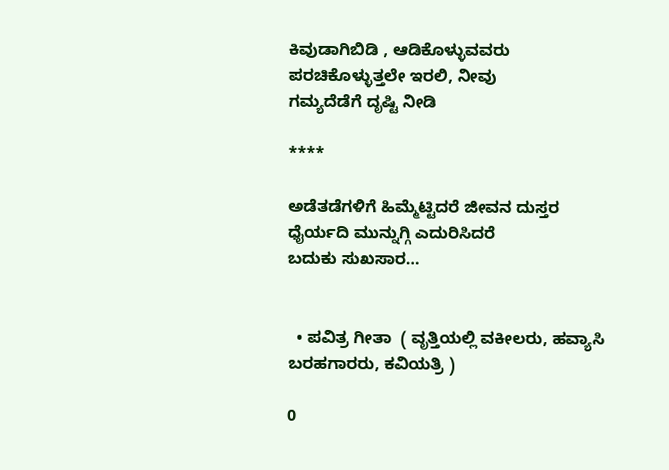ಕಿವುಡಾಗಿಬಿಡಿ , ಆಡಿಕೊಳ್ಳುವವರು
ಪರಚಿಕೊಳ್ಳುತ್ತಲೇ ಇರಲಿ, ನೀವು
ಗಮ್ಯದೆಡೆಗೆ ದೃಷ್ಟಿ ನೀಡಿ

****

ಅಡೆತಡೆಗಳಿಗೆ ಹಿಮ್ಮೆಟ್ಟಿದರೆ ಜೀವನ ದುಸ್ತರ
ಧೈರ್ಯದಿ ಮುನ್ನುಗ್ಗಿ ಎದುರಿಸಿದರೆ
ಬದುಕು ಸುಖಸಾರ…


  • ಪವಿತ್ರ ಗೀತಾ  ( ವೃತ್ತಿಯಲ್ಲಿ ವಕೀಲರು, ಹವ್ಯಾಸಿ ಬರಹಗಾರರು, ಕವಿಯತ್ರಿ )

0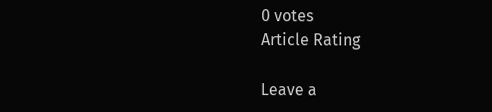0 votes
Article Rating

Leave a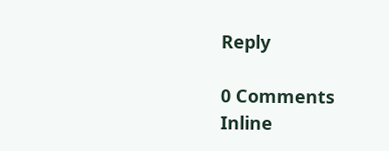Reply

0 Comments
Inline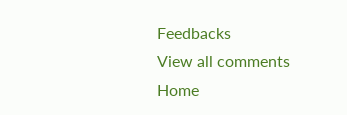Feedbacks
View all comments
Home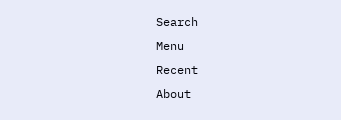Search
Menu
Recent
About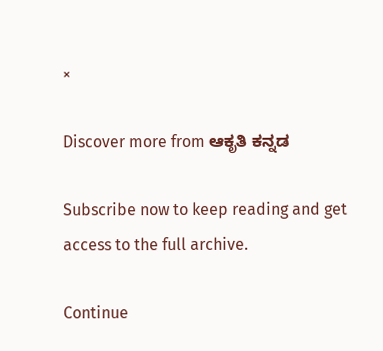×

Discover more from ಆಕೃತಿ ಕನ್ನಡ

Subscribe now to keep reading and get access to the full archive.

Continue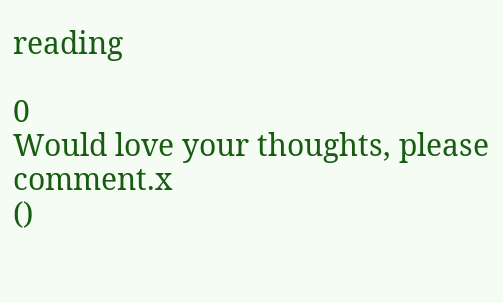reading

0
Would love your thoughts, please comment.x
()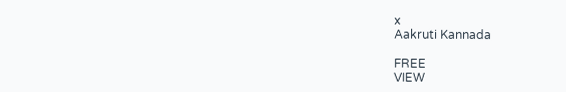x
Aakruti Kannada

FREE
VIEW